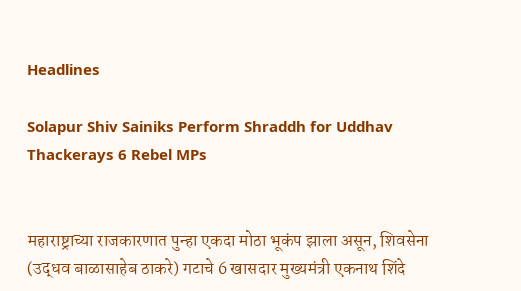Headlines

Solapur Shiv Sainiks Perform Shraddh for Uddhav Thackerays 6 Rebel MPs


महाराष्ट्राच्या राजकारणात पुन्हा एकदा मोठा भूकंप झाला असून, शिवसेना (उद्धव बाळासाहेब ठाकरे) गटाचे 6 खासदार मुख्यमंत्री एकनाथ शिंदे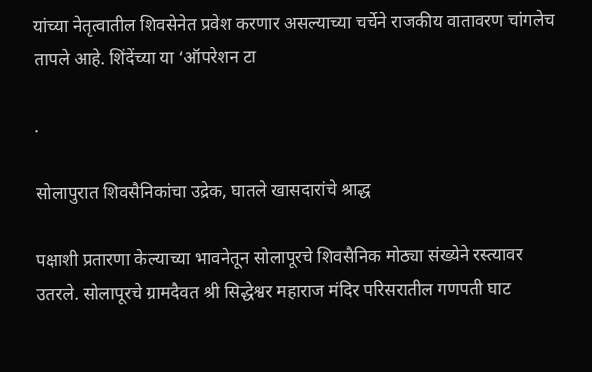यांच्या नेतृत्वातील शिवसेनेत प्रवेश करणार असल्याच्या चर्चेने राजकीय वातावरण चांगलेच तापले आहे. शिंदेंच्या या ‘ऑपरेशन टा

.

सोलापुरात शिवसैनिकांचा उद्रेक, घातले खासदारांचे श्राद्ध

पक्षाशी प्रतारणा केल्याच्या भावनेतून सोलापूरचे शिवसैनिक मोठ्या संख्येने रस्त्यावर उतरले. सोलापूरचे ग्रामदैवत श्री सिद्धेश्वर महाराज मंदिर परिसरातील गणपती घाट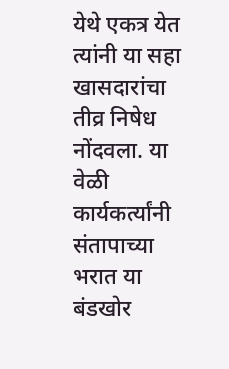येथे एकत्र येत त्यांनी या सहा खासदारांचा तीव्र निषेध नोंदवला. या वेळी कार्यकर्त्यांनी संतापाच्या भरात या बंडखोर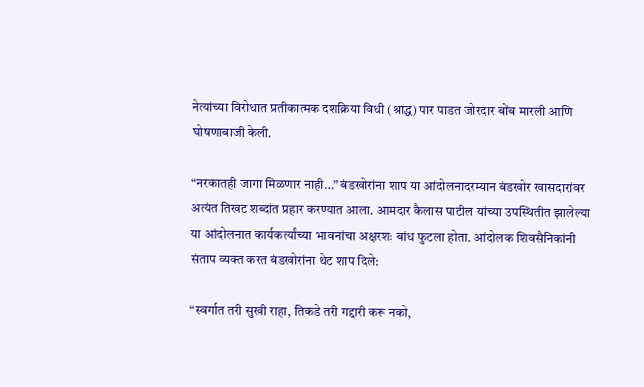नेत्यांच्या विरोधात प्रतीकात्मक दशक्रिया विधी (श्राद्ध) पार पाडत जोरदार बोंब मारली आणि घोषणाबाजी केली.

“नरकातही जागा मिळणार नाही…” बंडखोरांना शाप या आंदोलनादरम्यान बंडखोर खासदारांवर अत्यंत तिखट शब्दांत प्रहार करण्यात आला. आमदार कैलास पाटील यांच्या उपस्थितीत झालेल्या या आंदोलनात कार्यकर्त्यांच्या भावनांचा अक्षरशः बांध फुटला होता. आंदोलक शिवसैनिकांनी संताप व्यक्त करत बंडखोरांना थेट शाप दिले:

“स्वर्गात तरी सुखी राहा, तिकडे तरी गद्दारी करू नको,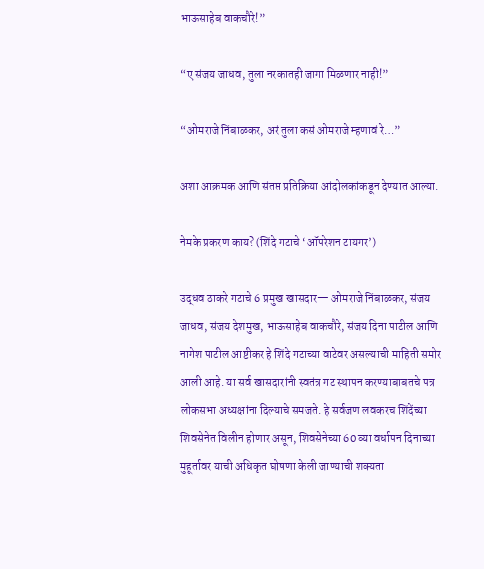भाऊसाहेब वाकचौरे!”

“ए संजय जाधव, तुला नरकातही जागा मिळणार नाही!”

“ओमराजे निंबाळकर, अरं तुला कसं ओमराजे म्हणावं रे…”

अशा आक्रमक आणि संतप्त प्रतिक्रिया आंदोलकांकडून देण्यात आल्या.

नेमके प्रकरण काय? (शिंदे गटाचे ‘ऑपरेशन टायगर’)

उद्धव ठाकरे गटाचे 6 प्रमुख खासदार— ओमराजे निंबाळकर, संजय जाधव, संजय देशमुख, भाऊसाहेब वाकचौरे, संजय दिना पाटील आणि नागेश पाटील आष्टीकर हे शिंदे गटाच्या वाटेवर असल्याची माहिती समोर आली आहे. या सर्व खासदारांनी स्वतंत्र गट स्थापन करण्याबाबतचे पत्र लोकसभा अध्यक्षांना दिल्याचे समजते. हे सर्वजण लवकरच शिंदेंच्या शिवसेनेत विलीन होणार असून, शिवसेनेच्या 60 व्या वर्धापन दिनाच्या मुहूर्तावर याची अधिकृत घोषणा केली जाण्याची शक्यता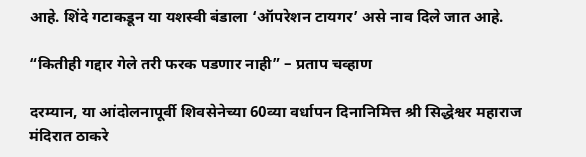आहे. शिंदे गटाकडून या यशस्वी बंडाला ‘ऑपरेशन टायगर’ असे नाव दिले जात आहे.

“कितीही गद्दार गेले तरी फरक पडणार नाही” – प्रताप चव्हाण

दरम्यान, या आंदोलनापूर्वी शिवसेनेच्या 60व्या वर्धापन दिनानिमित्त श्री सिद्धेश्वर महाराज मंदिरात ठाकरे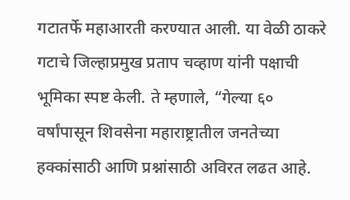गटातर्फे महाआरती करण्यात आली. या वेळी ठाकरे गटाचे जिल्हाप्रमुख प्रताप चव्हाण यांनी पक्षाची भूमिका स्पष्ट केली. ते म्हणाले, “गेल्या ६० वर्षांपासून शिवसेना महाराष्ट्रातील जनतेच्या हक्कांसाठी आणि प्रश्नांसाठी अविरत लढत आहे.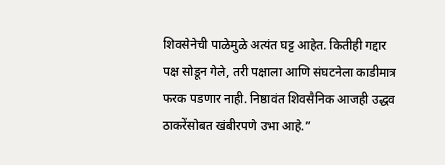शिवसेनेची पाळेमुळे अत्यंत घट्ट आहेत. कितीही गद्दार पक्ष सोडून गेले, तरी पक्षाला आणि संघटनेला काडीमात्र फरक पडणार नाही. निष्ठावंत शिवसैनिक आजही उद्धव ठाकरेंसोबत खंबीरपणे उभा आहे.”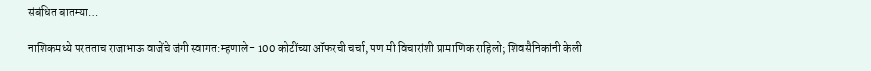संबंधित बातम्या…

नाशिकमध्ये परतताच राजाभाऊ वाजेंचे जंगी स्वागत:म्हणाले- 100 कोटींच्या ऑफरची चर्चा, पण मी विचारांशी प्रामाणिक राहिलो; शिवसैनिकांनी केली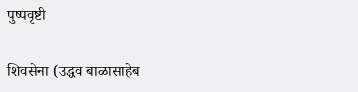पुष्पवृष्टी

शिवसेना (उद्धव बाळासाहेब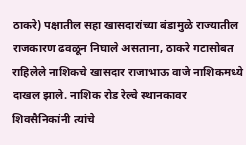ठाकरे) पक्षातील सहा खासदारांच्या बंडामुळे राज्यातील राजकारण ढवळून निघाले असताना, ठाकरे गटासोबत राहिलेले नाशिकचे खासदार राजाभाऊ वाजे नाशिकमध्ये दाखल झाले. नाशिक रोड रेल्वे स्थानकावर शिवसैनिकांनी त्यांचे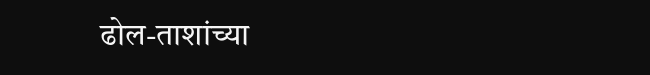ढोल-ताशांच्या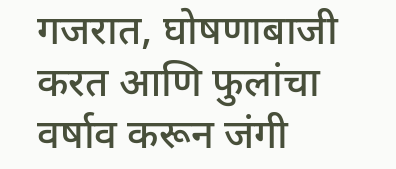गजरात, घोषणाबाजी करत आणि फुलांचा वर्षाव करून जंगी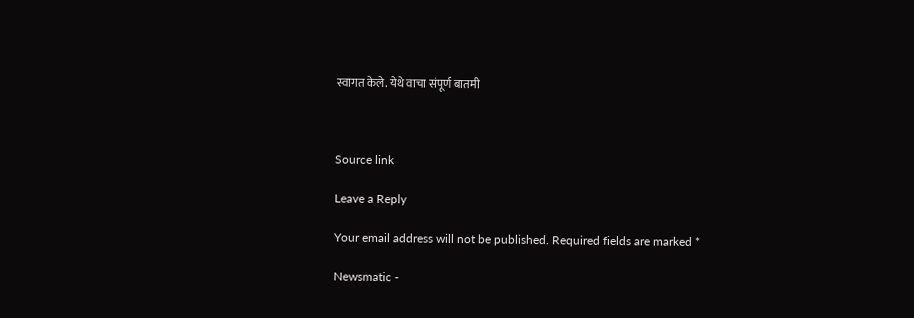स्वागत केले. येथे वाचा संपूर्ण बातमी



Source link

Leave a Reply

Your email address will not be published. Required fields are marked *

Newsmatic -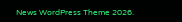News WordPress Theme 2026.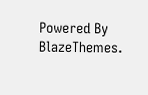Powered By BlazeThemes.